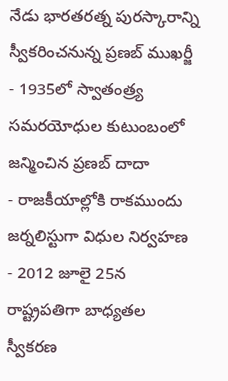నేడు భారతరత్న పురస్కారాన్ని స్వీకరించనున్న ప్రణబ్ ముఖర్జీ
- 1935లో స్వాతంత్ర్య సమరయోధుల కుటుంబంలో జన్మించిన ప్రణబ్ దాదా
- రాజకీయాల్లోకి రాకముందు జర్నలిస్టుగా విధుల నిర్వహణ
- 2012 జూలై 25న రాష్ట్రపతిగా బాధ్యతల స్వీకరణ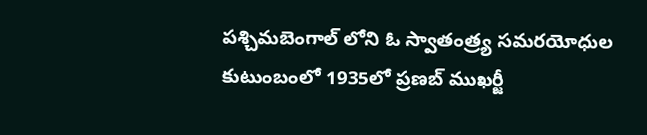పశ్చిమబెంగాల్ లోని ఓ స్వాతంత్ర్య సమరయోధుల కుటుంబంలో 1935లో ప్రణబ్ ముఖర్జీ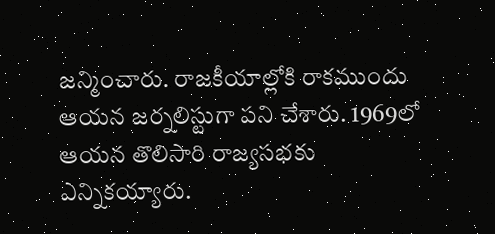జన్మించారు. రాజకీయాల్లోకి రాకముందు ఆయన జర్నలిస్టుగా పని చేశారు. 1969లో ఆయన తొలిసారి రాజ్యసభకు ఎన్నికయ్యారు.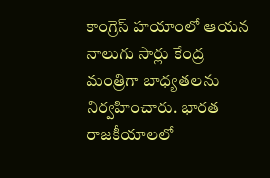కాంగ్రెస్ హయాంలో ఆయన నాలుగు సార్లు కేంద్ర మంత్రిగా బాధ్యతలను నిర్వహించారు. భారత రాజకీయాలలో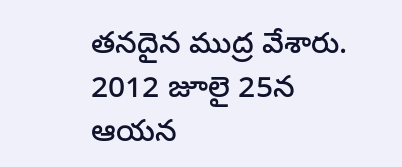తనదైన ముద్ర వేశారు. 2012 జూలై 25న ఆయన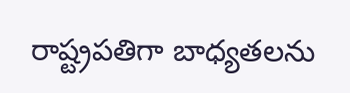రాష్ట్రపతిగా బాధ్యతలను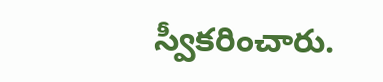స్వీకరించారు.